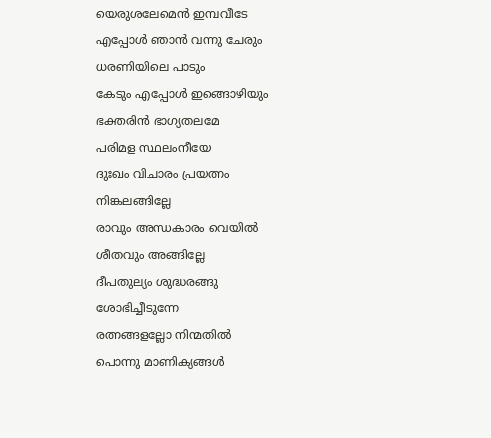യെരുശലേമെൻ ഇമ്പവീടേ
എപ്പോൾ ഞാൻ വന്നു ചേരും
ധരണിയിലെ പാടും
കേടും എപ്പോൾ ഇങ്ങൊഴിയും
ഭക്തരിൻ ഭാഗ്യതലമേ
പരിമള സ്ഥലംനീയേ
ദുഃഖം വിചാരം പ്രയത്നം
നിങ്കലങ്ങില്ലേ
രാവും അന്ധകാരം വെയിൽ
ശീതവും അങ്ങില്ലേ
ദീപതുല്യം ശുദ്ധരങ്ങു
ശോഭിച്ചീടുന്നേ
രത്നങ്ങളല്ലോ നിന്മതിൽ
പൊന്നു മാണിക്യങ്ങൾ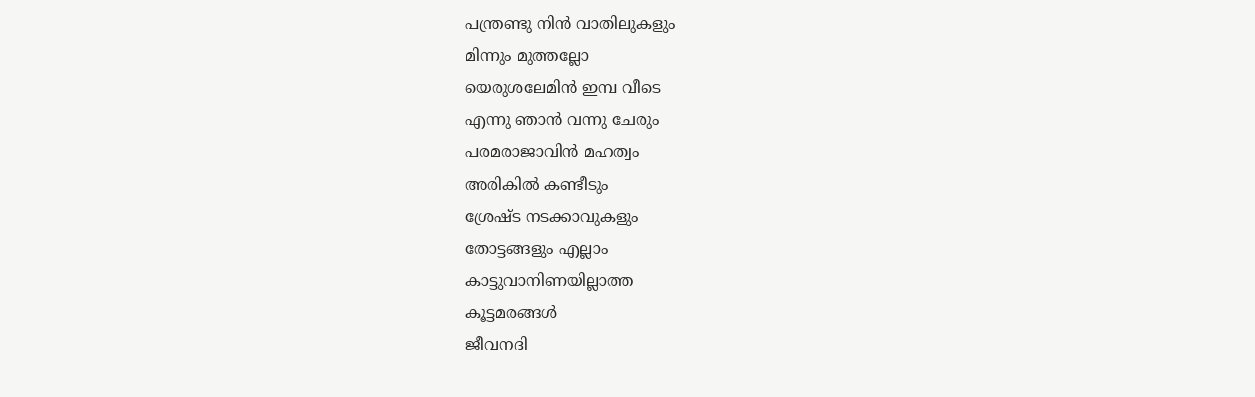പന്ത്രണ്ടു നിൻ വാതിലുകളും
മിന്നും മുത്തല്ലോ
യെരുശലേമിൻ ഇമ്പ വീടെ
എന്നു ഞാൻ വന്നു ചേരും
പരമരാജാവിൻ മഹത്വം
അരികിൽ കണ്ടീടും
ശ്രേഷ്ട നടക്കാവുകളും
തോട്ടങ്ങളും എല്ലാം
കാട്ടുവാനിണയില്ലാത്ത
കൂട്ടമരങ്ങൾ
ജീവനദി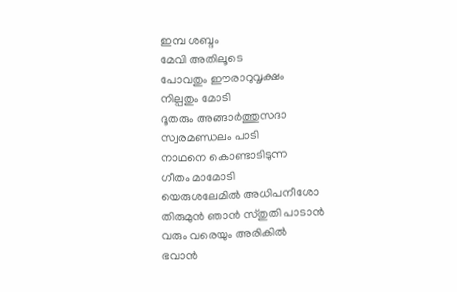ഇമ്പ ശബ്ദം
മേവി അതിലൂടെ
പോവതും ഈരാറുവൃക്ഷം
നില്പതും മോടി
ദൂതരും അങ്ങാർത്തുസദാ
സ്വരമണ്ഡലം പാടി
നാഥനെ കൊണ്ടാടിടുന്ന
ഗീതം മാമോടി
യെരുശലേമിൽ അധിപനീശോ
തിരുമുൻ ഞാൻ സ്തുതി പാടാൻ
വരും വരെയും അരികിൽ
ഭവാൻ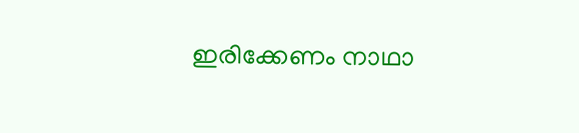ഇരിക്കേണം നാഥാ